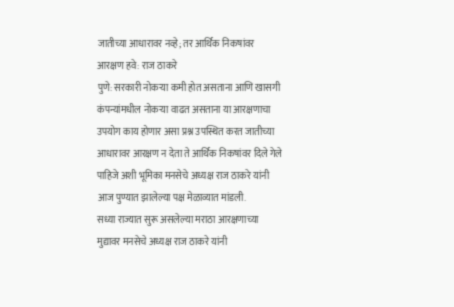जातीच्या आधारावर नव्हे; तर आर्थिक निकषांवर आरक्षण हवे: राज ठाकरे
पुणे: सरकारी नोकऱ्या कमी होत असताना आणि खासगी कंपन्यांमधील नोकऱ्या वाढत असताना या आरक्षणाचा उपयोग काय होणार असा प्रश्न उपस्थित करत जातीच्या आधारावर आरक्षण न देता ते आर्थिक निकषांवर दिले गेले पाहिजे अशी भूमिका मनसेचे अध्यक्ष राज ठाकरे यांनी आज पुण्यात झालेल्या पक्ष मेळाव्यात मांडली.
सध्या राज्यात सुरू असलेल्या मराठा आरक्षणाच्या मुद्यावर मनसेचे अध्यक्ष राज ठाकरे यांनी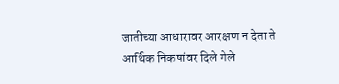जातीच्या आधारावर आरक्षण न देता ते आर्थिक निकषांवर दिले गेले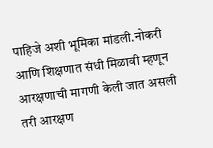पाहिजे अशी भूमिका मांडली.नोकरी आणि शिक्षणात संधी मिळावी म्हणून आरक्षणाची मागणी केली जात असली तरी आरक्षण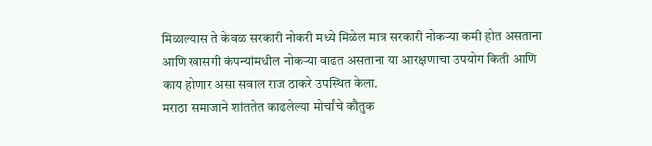मिळाल्यास ते केवळ सरकारी नोकरी मध्ये मिळेल मात्र सरकारी नोकऱ्या कमी होत असताना आणि खासगी कंपन्यांमधील नोकऱ्या वाढत असताना या आरक्षणाचा उपयोग किती आणि काय होणार असा सवाल राज ठाकरे उपस्थित केला.
मराठा समाजाने शांततेत काढलेल्या मोर्चांचे कौतुक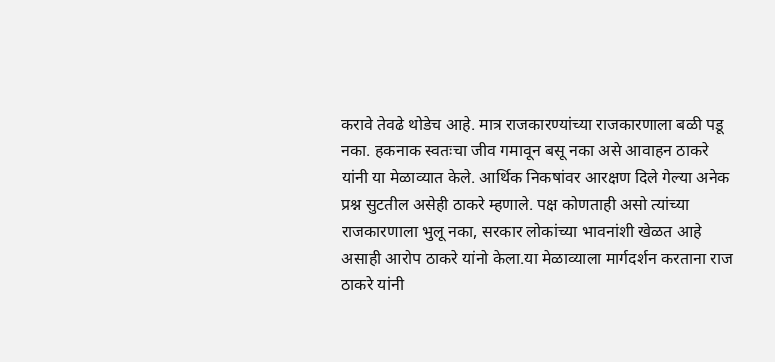करावे तेवढे थोडेच आहे. मात्र राजकारण्यांच्या राजकारणाला बळी पडू नका. हकनाक स्वतःचा जीव गमावून बसू नका असे आवाहन ठाकरे यांनी या मेळाव्यात केले. आर्थिक निकषांवर आरक्षण दिले गेल्या अनेक प्रश्न सुटतील असेही ठाकरे म्हणाले. पक्ष कोणताही असो त्यांच्या राजकारणाला भुलू नका, सरकार लोकांच्या भावनांशी खेळत आहे असाही आरोप ठाकरे यांनो केला.या मेळाव्याला मार्गदर्शन करताना राज ठाकरे यांनी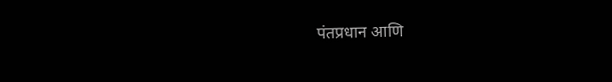पंतप्रधान आणि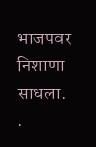भाजपवर निशाणा साधला.
.